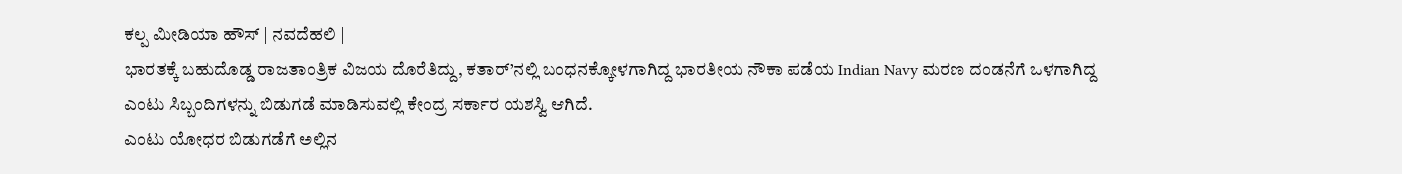ಕಲ್ಪ ಮೀಡಿಯಾ ಹೌಸ್ | ನವದೆಹಲಿ |
ಭಾರತಕ್ಕೆ ಬಹುದೊಡ್ಡ ರಾಜತಾಂತ್ರಿಕ ವಿಜಯ ದೊರೆತಿದ್ದು, ಕತಾರ್’ನಲ್ಲಿ ಬಂಧನಕ್ಕೋಳಗಾಗಿದ್ದ ಭಾರತೀಯ ನೌಕಾ ಪಡೆಯ Indian Navy ಮರಣ ದಂಡನೆಗೆ ಒಳಗಾಗಿದ್ದ ಎಂಟು ಸಿಬ್ಬಂದಿಗಳನ್ನು ಬಿಡುಗಡೆ ಮಾಡಿಸುವಲ್ಲಿ ಕೇಂದ್ರ ಸರ್ಕಾರ ಯಶಸ್ವಿ ಆಗಿದೆ.
ಎಂಟು ಯೋಧರ ಬಿಡುಗಡೆಗೆ ಅಲ್ಲಿನ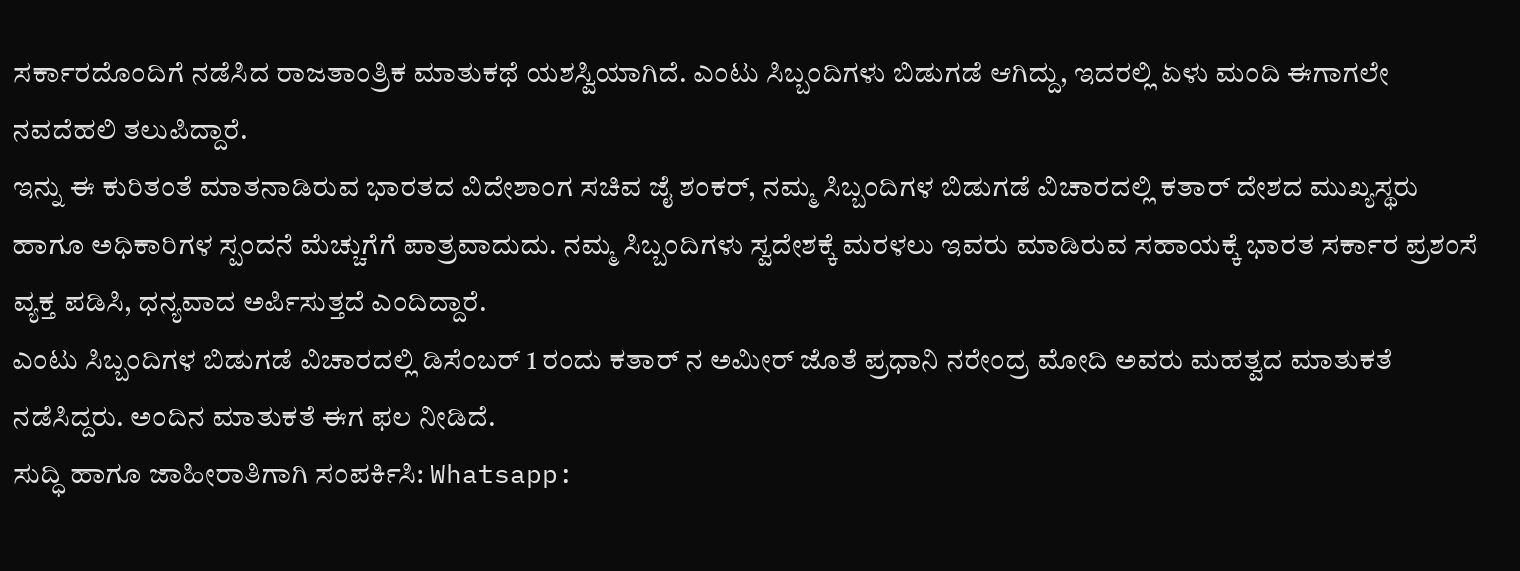ಸರ್ಕಾರದೊಂದಿಗೆ ನಡೆಸಿದ ರಾಜತಾಂತ್ರಿಕ ಮಾತುಕಥೆ ಯಶಸ್ವಿಯಾಗಿದೆ. ಎಂಟು ಸಿಬ್ಬಂದಿಗಳು ಬಿಡುಗಡೆ ಆಗಿದ್ದು, ಇದರಲ್ಲಿ ಏಳು ಮಂದಿ ಈಗಾಗಲೇ ನವದೆಹಲಿ ತಲುಪಿದ್ದಾರೆ.
ಇನ್ನು ಈ ಕುರಿತಂತೆ ಮಾತನಾಡಿರುವ ಭಾರತದ ವಿದೇಶಾಂಗ ಸಚಿವ ಜೈ ಶಂಕರ್, ನಮ್ಮ ಸಿಬ್ಬಂದಿಗಳ ಬಿಡುಗಡೆ ವಿಚಾರದಲ್ಲಿ ಕತಾರ್ ದೇಶದ ಮುಖ್ಯಸ್ಥರು ಹಾಗೂ ಅಧಿಕಾರಿಗಳ ಸ್ಪಂದನೆ ಮೆಚ್ಚುಗೆಗೆ ಪಾತ್ರವಾದುದು. ನಮ್ಮ ಸಿಬ್ಬಂದಿಗಳು ಸ್ವದೇಶಕ್ಕೆ ಮರಳಲು ಇವರು ಮಾಡಿರುವ ಸಹಾಯಕ್ಕೆ ಭಾರತ ಸರ್ಕಾರ ಪ್ರಶಂಸೆ ವ್ಯಕ್ತ ಪಡಿಸಿ, ಧನ್ಯವಾದ ಅರ್ಪಿಸುತ್ತದೆ ಎಂದಿದ್ದಾರೆ.
ಎಂಟು ಸಿಬ್ಬಂದಿಗಳ ಬಿಡುಗಡೆ ವಿಚಾರದಲ್ಲಿ ಡಿಸೆಂಬರ್ 1 ರಂದು ಕತಾರ್ ನ ಅಮೀರ್ ಜೊತೆ ಪ್ರಧಾನಿ ನರೇಂದ್ರ ಮೋದಿ ಅವರು ಮಹತ್ವದ ಮಾತುಕತೆ ನಡೆಸಿದ್ದರು. ಅಂದಿನ ಮಾತುಕತೆ ಈಗ ಫಲ ನೀಡಿದೆ.
ಸುದ್ಧಿ ಹಾಗೂ ಜಾಹೀರಾತಿಗಾಗಿ ಸಂಪರ್ಕಿಸಿ: Whatsapp: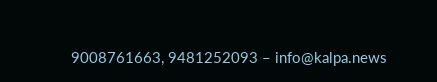9008761663, 9481252093 – info@kalpa.news